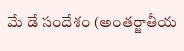మే డే సందేశం (అంతర్జాతీయ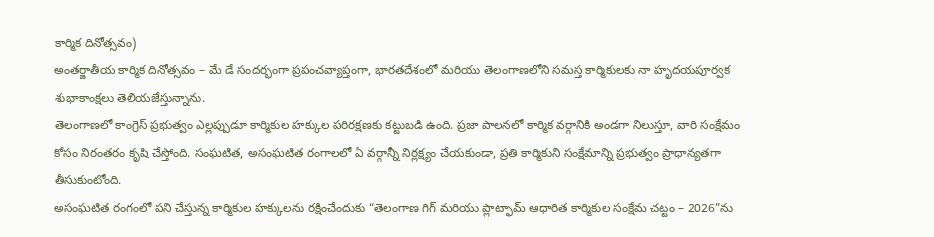కార్మిక దినోత్సవం)
అంతర్జాతీయ కార్మిక దినోత్సవం – మే డే సందర్భంగా ప్రపంచవ్యాప్తంగా, భారతదేశంలో మరియు తెలంగాణలోని సమస్త కార్మికులకు నా హృదయపూర్వక శుభాకాంక్షలు తెలియజేస్తున్నాను.
తెలంగాణలో కాంగ్రెస్ ప్రభుత్వం ఎల్లప్పుడూ కార్మికుల హక్కుల పరిరక్షణకు కట్టుబడి ఉంది. ప్రజా పాలనలో కార్మిక వర్గానికి అండగా నిలుస్తూ, వారి సంక్షేమం కోసం నిరంతరం కృషి చేస్తోంది. సంఘటిత, అసంఘటిత రంగాలలో ఏ వర్గాన్నీ నిర్లక్ష్యం చేయకుండా, ప్రతి కార్మికుని సంక్షేమాన్ని ప్రభుత్వం ప్రాధాన్యతగా తీసుకుంటోంది.
అసంఘటిత రంగంలో పని చేస్తున్న కార్మికుల హక్కులను రక్షించేందుకు “తెలంగాణ గిగ్ మరియు ప్లాట్ఫామ్ ఆధారిత కార్మికుల సంక్షేమ చట్టం – 2026”ను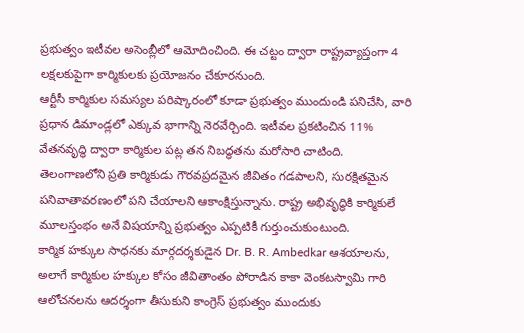ప్రభుత్వం ఇటీవల అసెంబ్లీలో ఆమోదించింది. ఈ చట్టం ద్వారా రాష్ట్రవ్యాప్తంగా 4 లక్షలకుపైగా కార్మికులకు ప్రయోజనం చేకూరనుంది.
ఆర్టీసీ కార్మికుల సమస్యల పరిష్కారంలో కూడా ప్రభుత్వం ముందుండి పనిచేసి, వారి ప్రధాన డిమాండ్లలో ఎక్కువ భాగాన్ని నెరవేర్చింది. ఇటీవల ప్రకటించిన 11% వేతనవృద్ధి ద్వారా కార్మికుల పట్ల తన నిబద్ధతను మరోసారి చాటింది.
తెలంగాణలోని ప్రతి కార్మికుడు గౌరవప్రదమైన జీవితం గడపాలని, సురక్షితమైన పనివాతావరణంలో పని చేయాలని ఆకాంక్షిస్తున్నాను. రాష్ట్ర అభివృద్ధికి కార్మికులే మూలస్తంభం అనే విషయాన్ని ప్రభుత్వం ఎప్పటికీ గుర్తుంచుకుంటుంది.
కార్మిక హక్కుల సాధనకు మార్గదర్శకుడైన Dr. B. R. Ambedkar ఆశయాలను, అలాగే కార్మికుల హక్కుల కోసం జీవితాంతం పోరాడిన కాకా వెంకటస్వామి గారి ఆలోచనలను ఆదర్శంగా తీసుకుని కాంగ్రెస్ ప్రభుత్వం ముందుకు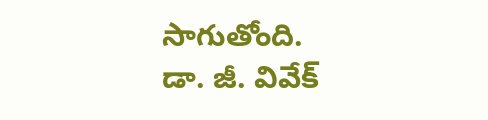సాగుతోంది.
డా. జీ. వివేక్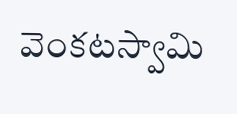వెంకటస్వామి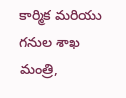కార్మిక మరియు గనుల శాఖ మంత్రి,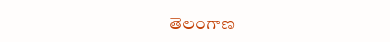తెలంగాణ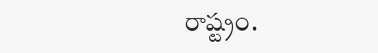రాష్ట్రం.